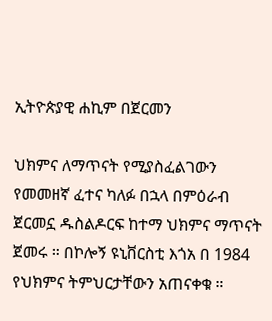ኢትዮጵያዊ ሐኪም በጀርመን

ህክምና ለማጥናት የሚያስፈልገውን የመመዘኛ ፈተና ካለፉ በኋላ በምዕራብ ጀርመኗ ዱስልዶርፍ ከተማ ህክምና ማጥናት ጀመሩ ። በኮሎኝ ዩኒቨርስቲ እጎአ በ 1984 የህክምና ትምህርታቸውን አጠናቀቁ ።